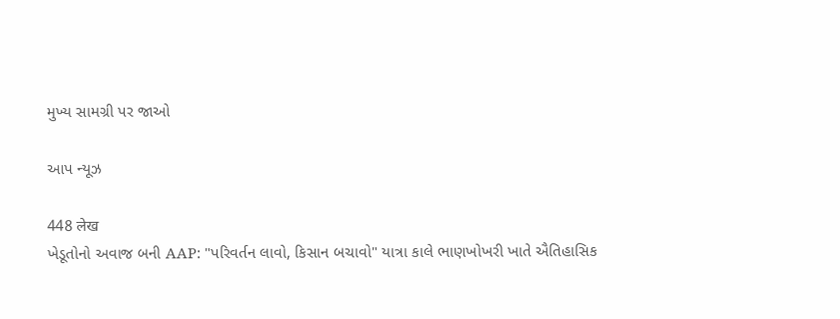મુખ્ય સામગ્રી પર જાઓ

આપ ન્યૂઝ

448 लेख
ખેડૂતોનો અવાજ બની AAP: "પરિવર્તન લાવો, કિસાન બચાવો" યાત્રા કાલે ભાણખોખરી ખાતે ઐતિહાસિક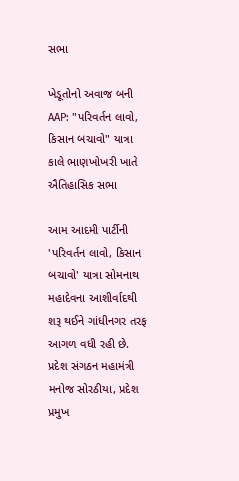સભા

ખેડૂતોનો અવાજ બની AAP: "પરિવર્તન લાવો, કિસાન બચાવો" યાત્રા કાલે ભાણખોખરી ખાતે ઐતિહાસિક સભા

આમ આદમી પાર્ટીની 'પરિવર્તન લાવો, કિસાન બચાવો' યાત્રા સોમનાથ મહાદેવના આશીર્વાદથી શરૂ થઈને ગાંધીનગર તરફ આગળ વધી રહી છે. પ્રદેશ સંગઠન મહામંત્રી મનોજ સોરઠીયા, પ્રદેશ પ્રમુખ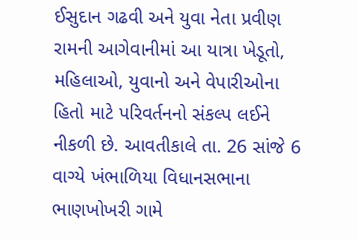ઈસુદાન ગઢવી અને યુવા નેતા પ્રવીણ રામની આગેવાનીમાં આ યાત્રા ખેડૂતો, મહિલાઓ, યુવાનો અને વેપારીઓના હિતો માટે પરિવર્તનનો સંકલ્પ લઈને નીકળી છે. આવતીકાલે તા. 26 સાંજે 6 વાગ્યે ખંભાળિયા વિધાનસભાના ભાણખોખરી ગામે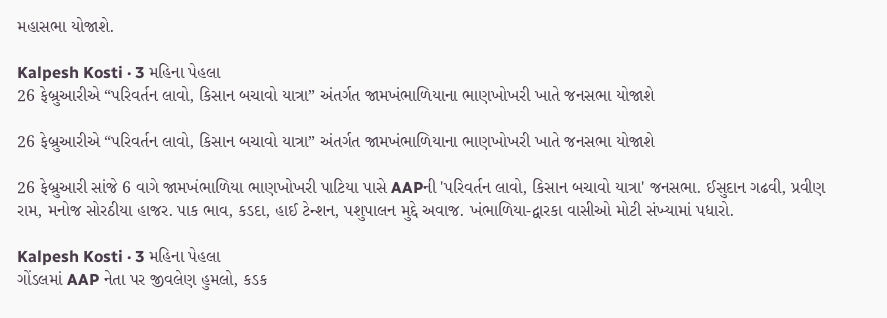મહાસભા યોજાશે.

Kalpesh Kosti · 3 મહિના પેહલા
26 ફેબ્રુઆરીએ “પરિવર્તન લાવો, કિસાન બચાવો યાત્રા” અંતર્ગત જામખંભાળિયાના ભાણખોખરી ખાતે જનસભા યોજાશે

26 ફેબ્રુઆરીએ “પરિવર્તન લાવો, કિસાન બચાવો યાત્રા” અંતર્ગત જામખંભાળિયાના ભાણખોખરી ખાતે જનસભા યોજાશે

26 ફેબ્રુઆરી સાંજે 6 વાગે જામખંભાળિયા ભાણખોખરી પાટિયા પાસે AAPની 'પરિવર્તન લાવો, કિસાન બચાવો યાત્રા' જનસભા. ઈસુદાન ગઢવી, પ્રવીણ રામ, મનોજ સોરઠીયા હાજર. પાક ભાવ, કડદા, હાઈ ટેન્શન, પશુપાલન મુદ્દે અવાજ. ખંભાળિયા-દ્વારકા વાસીઓ મોટી સંખ્યામાં પધારો.

Kalpesh Kosti · 3 મહિના પેહલા
ગોંડલમાં AAP નેતા પર જીવલેણ હુમલો, કડક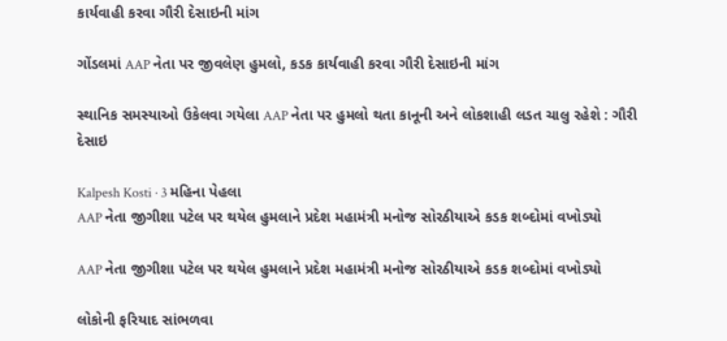કાર્યવાહી કરવા ગૌરી દેસાઇની માંગ

ગોંડલમાં AAP નેતા પર જીવલેણ હુમલો, કડક કાર્યવાહી કરવા ગૌરી દેસાઇની માંગ

સ્થાનિક સમસ્યાઓ ઉકેલવા ગયેલા AAP નેતા પર હુમલો થતા કાનૂની અને લોકશાહી લડત ચાલુ રહેશે : ગૌરી દેસાઇ

Kalpesh Kosti · 3 મહિના પેહલા
AAP નેતા જીગીશા પટેલ પર થયેલ હુમલાને પ્રદેશ મહામંત્રી મનોજ સોરઠીયાએ કડક શબ્દોમાં વખોડ્યો

AAP નેતા જીગીશા પટેલ પર થયેલ હુમલાને પ્રદેશ મહામંત્રી મનોજ સોરઠીયાએ કડક શબ્દોમાં વખોડ્યો

લોકોની ફરિયાદ સાંભળવા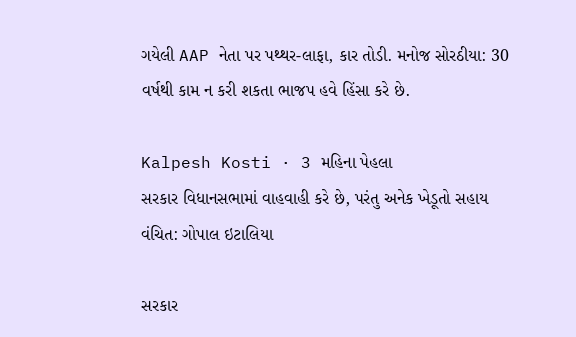ગયેલી AAP નેતા પર પથ્થર-લાફા, કાર તોડી. મનોજ સોરઠીયા: 30 વર્ષથી કામ ન કરી શકતા ભાજપ હવે હિંસા કરે છે.

Kalpesh Kosti · 3 મહિના પેહલા
સરકાર વિધાનસભામાં વાહવાહી કરે છે, પરંતુ અનેક ખેડૂતો સહાય વંચિત: ગોપાલ ઇટાલિયા

સરકાર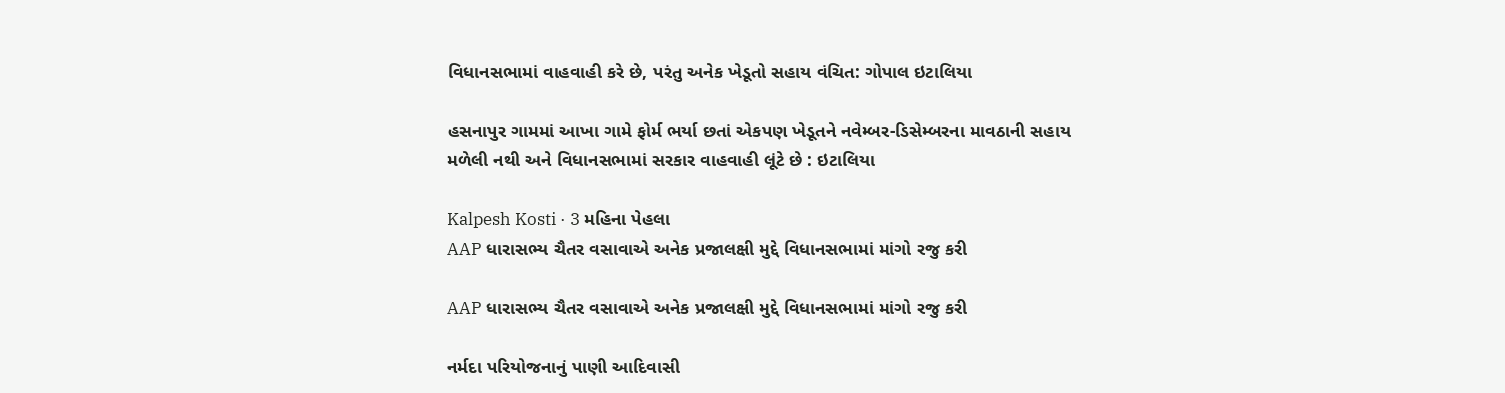વિધાનસભામાં વાહવાહી કરે છે, પરંતુ અનેક ખેડૂતો સહાય વંચિત: ગોપાલ ઇટાલિયા

હસનાપુર ગામમાં આખા ગામે ફોર્મ ભર્યા છતાં એકપણ ખેડૂતને નવેમ્બર-ડિસેમ્બરના માવઠાની સહાય મળેલી નથી અને વિધાનસભામાં સરકાર વાહવાહી લૂંટે છે : ઇટાલિયા

Kalpesh Kosti · 3 મહિના પેહલા
AAP ધારાસભ્ય ચૈતર વસાવાએ અનેક પ્રજાલક્ષી મુદ્દે વિધાનસભામાં માંગો રજુ કરી

AAP ધારાસભ્ય ચૈતર વસાવાએ અનેક પ્રજાલક્ષી મુદ્દે વિધાનસભામાં માંગો રજુ કરી

નર્મદા પરિયોજનાનું પાણી આદિવાસી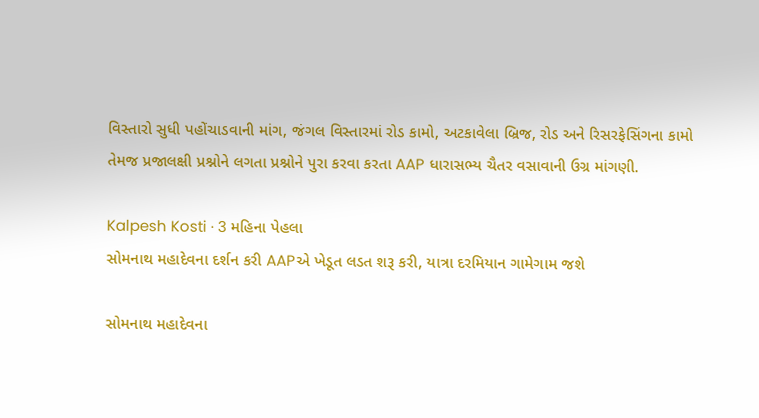વિસ્તારો સુધી પહોંચાડવાની માંગ, જંગલ વિસ્તારમાં રોડ કામો, અટકાવેલા બ્રિજ, રોડ અને રિસરફેસિંગના કામો   તેમજ પ્રજાલક્ષી પ્રશ્નોને લગતા પ્રશ્નોને પુરા કરવા કરતા AAP ધારાસભ્ય ચૈતર વસાવાની ઉગ્ર માંગણી.

Kalpesh Kosti · 3 મહિના પેહલા
સોમનાથ મહાદેવના દર્શન કરી AAPએ ખેડૂત લડત શરૂ કરી, યાત્રા દરમિયાન ગામેગામ જશે

સોમનાથ મહાદેવના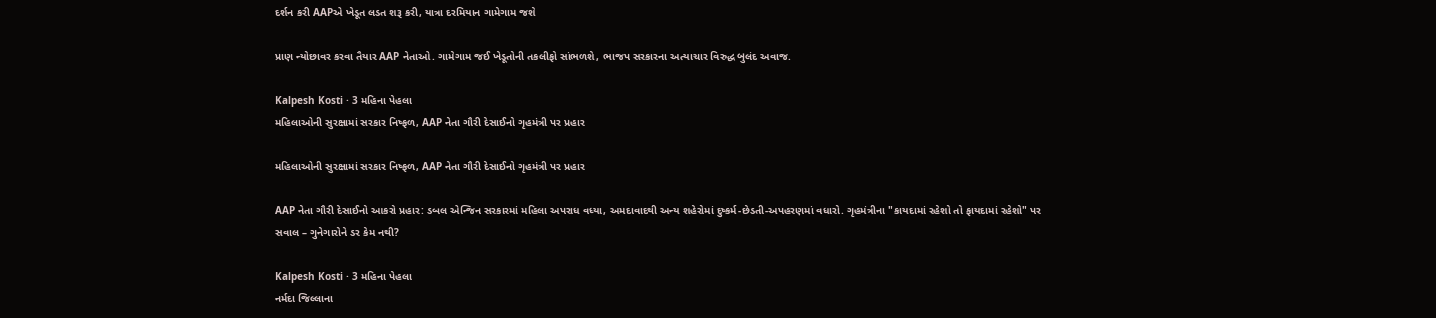દર્શન કરી AAPએ ખેડૂત લડત શરૂ કરી, યાત્રા દરમિયાન ગામેગામ જશે

પ્રાણ ન્યોછાવર કરવા તૈયાર AAP નેતાઓ. ગામેગામ જઈ ખેડૂતોની તકલીફો સાંભળશે, ભાજપ સરકારના અત્યાચાર વિરુદ્ધ બુલંદ અવાજ.

Kalpesh Kosti · 3 મહિના પેહલા
મહિલાઓની સુરક્ષામાં સરકાર નિષ્ફળ, AAP નેતા ગૌરી દેસાઈનો ગૃહમંત્રી પર પ્રહાર

મહિલાઓની સુરક્ષામાં સરકાર નિષ્ફળ, AAP નેતા ગૌરી દેસાઈનો ગૃહમંત્રી પર પ્રહાર

AAP નેતા ગૌરી દેસાઈનો આકરો પ્રહાર: ડબલ એન્જિન સરકારમાં મહિલા અપરાધ વધ્યા, અમદાવાદથી અન્ય શહેરોમાં દુષ્કર્મ-છેડતી-અપહરણમાં વધારો. ગૃહમંત્રીના "કાયદામાં રહેશો તો ફાયદામાં રહેશો" પર સવાલ – ગુનેગારોને ડર કેમ નથી?

Kalpesh Kosti · 3 મહિના પેહલા
નર્મદા જિલ્લાના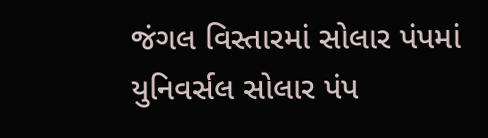જંગલ વિસ્તારમાં સોલાર પંપમાં યુનિવર્સલ સોલાર પંપ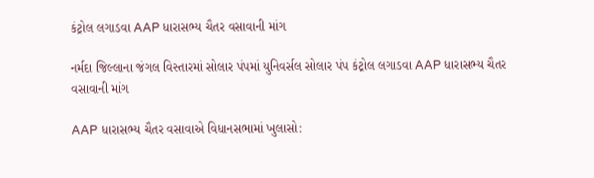કંટ્રોલ લગાડવા AAP ધારાસભ્ય ચૈતર વસાવાની માંગ

નર્મદા જિલ્લાના જંગલ વિસ્તારમાં સોલાર પંપમાં યુનિવર્સલ સોલાર પંપ કંટ્રોલ લગાડવા AAP ધારાસભ્ય ચૈતર વસાવાની માંગ

AAP ધારાસભ્ય ચૈતર વસાવાએ વિધાનસભામાં ખુલાસો: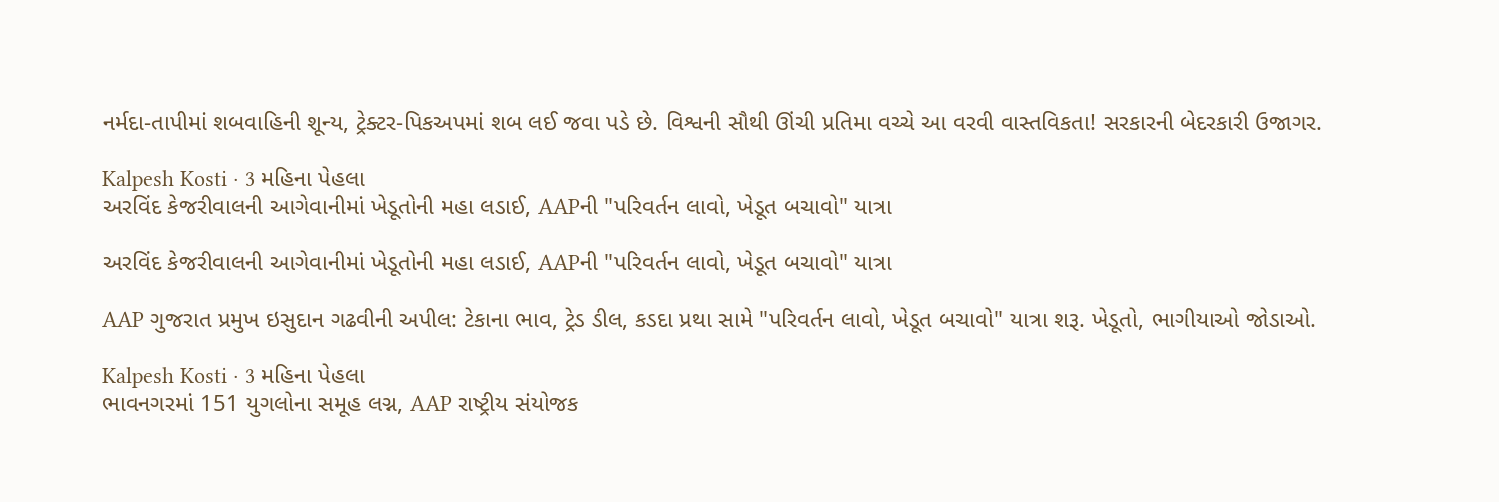નર્મદા-તાપીમાં શબવાહિની શૂન્ય, ટ્રેક્ટર-પિકઅપમાં શબ લઈ જવા પડે છે. વિશ્વની સૌથી ઊંચી પ્રતિમા વચ્ચે આ વરવી વાસ્તવિકતા! સરકારની બેદરકારી ઉજાગર.

Kalpesh Kosti · 3 મહિના પેહલા
અરવિંદ કેજરીવાલની આગેવાનીમાં ખેડૂતોની મહા લડાઈ, AAPની "પરિવર્તન લાવો, ખેડૂત બચાવો" યાત્રા

અરવિંદ કેજરીવાલની આગેવાનીમાં ખેડૂતોની મહા લડાઈ, AAPની "પરિવર્તન લાવો, ખેડૂત બચાવો" યાત્રા

AAP ગુજરાત પ્રમુખ ઇસુદાન ગઢવીની અપીલ: ટેકાના ભાવ, ટ્રેડ ડીલ, કડદા પ્રથા સામે "પરિવર્તન લાવો, ખેડૂત બચાવો" યાત્રા શરૂ. ખેડૂતો, ભાગીયાઓ જોડાઓ.

Kalpesh Kosti · 3 મહિના પેહલા
ભાવનગરમાં 151 યુગલોના સમૂહ લગ્ન, AAP રાષ્ટ્રીય સંયોજક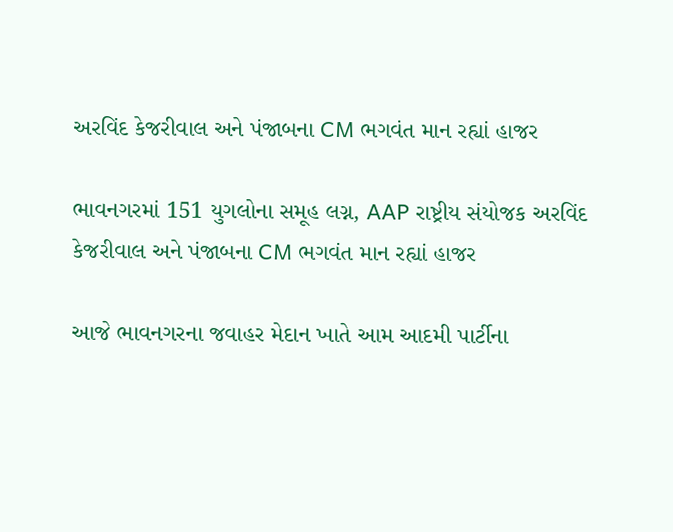અરવિંદ કેજરીવાલ અને પંજાબના CM ભગવંત માન રહ્યાં હાજર

ભાવનગરમાં 151 યુગલોના સમૂહ લગ્ન, AAP રાષ્ટ્રીય સંયોજક અરવિંદ કેજરીવાલ અને પંજાબના CM ભગવંત માન રહ્યાં હાજર

આજે ભાવનગરના જવાહર મેદાન ખાતે આમ આદમી પાર્ટીના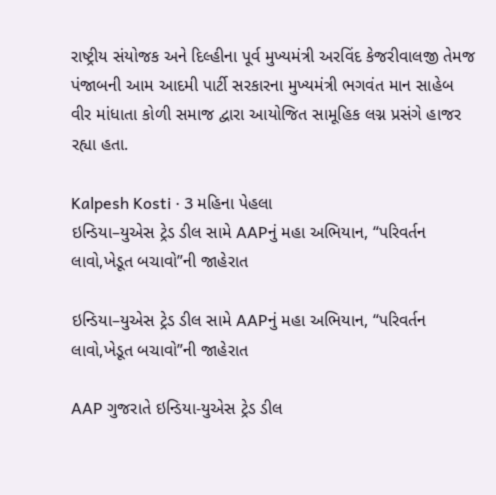રાષ્ટ્રીય સંયોજક અને દિલ્હીના પૂર્વ મુખ્યમંત્રી અરવિંદ કેજરીવાલજી તેમજ પંજાબની આમ આદમી પાર્ટી સરકારના મુખ્યમંત્રી ભગવંત માન સાહેબ વીર માંધાતા કોળી સમાજ દ્વારા આયોજિત સામૂહિક લગ્ન પ્રસંગે હાજર રહ્યા હતા.

Kalpesh Kosti · 3 મહિના પેહલા
ઇન્ડિયા–યુએસ ટ્રેડ ડીલ સામે AAPનું મહા અભિયાન, “પરિવર્તન લાવો,ખેડૂત બચાવો”ની જાહેરાત

ઇન્ડિયા–યુએસ ટ્રેડ ડીલ સામે AAPનું મહા અભિયાન, “પરિવર્તન લાવો,ખેડૂત બચાવો”ની જાહેરાત

AAP ગુજરાતે ઇન્ડિયા-યુએસ ટ્રેડ ડીલ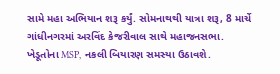સામે મહા અભિયાન શરૂ કર્યું. સોમનાથથી યાત્રા શરૂ, 8 માર્ચે ગાંધીનગરમાં અરવિંદ કેજરીવાલ સાથે મહાજનસભા. ખેડૂતોના MSP, નકલી બિયારણ સમસ્યા ઉઠાવશે.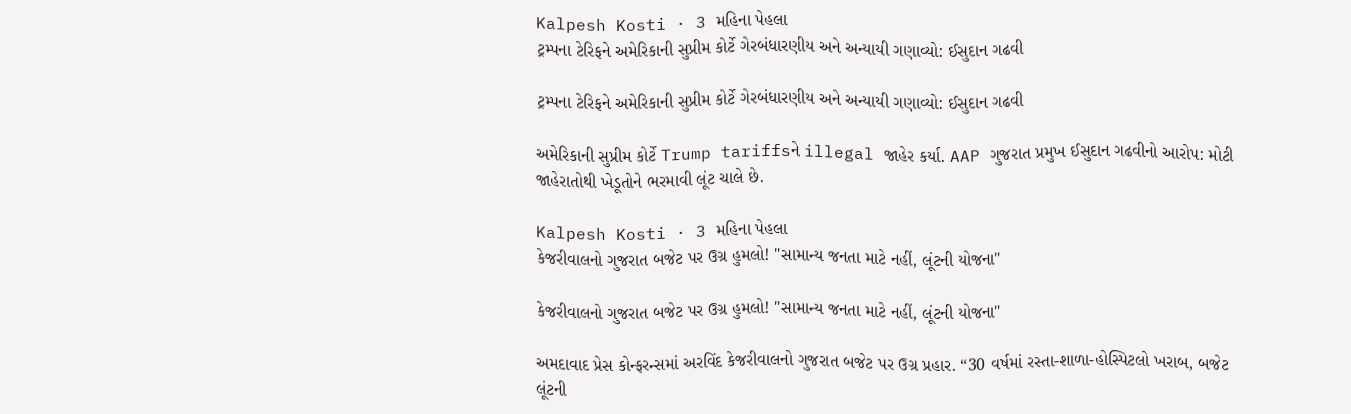Kalpesh Kosti · 3 મહિના પેહલા
ટ્રમ્પના ટેરિફને અમેરિકાની સુપ્રીમ કોર્ટે ગેરબંધારણીય અને અન્યાયી ગણાવ્યો: ઈસુદાન ગઢવી

ટ્રમ્પના ટેરિફને અમેરિકાની સુપ્રીમ કોર્ટે ગેરબંધારણીય અને અન્યાયી ગણાવ્યો: ઈસુદાન ગઢવી

અમેરિકાની સુપ્રીમ કોર્ટે Trump tariffsને illegal જાહેર કર્યા. AAP ગુજરાત પ્રમુખ ઈસુદાન ગઢવીનો આરોપ: મોટી જાહેરાતોથી ખેડૂતોને ભરમાવી લૂંટ ચાલે છે.

Kalpesh Kosti · 3 મહિના પેહલા
કેજરીવાલનો ગુજરાત બજેટ પર ઉગ્ર હુમલો! "સામાન્ય જનતા માટે નહીં, લૂંટની યોજના"

કેજરીવાલનો ગુજરાત બજેટ પર ઉગ્ર હુમલો! "સામાન્ય જનતા માટે નહીં, લૂંટની યોજના"

અમદાવાદ પ્રેસ કોન્ફરન્સમાં અરવિંદ કેજરીવાલનો ગુજરાત બજેટ પર ઉગ્ર પ્રહાર. “30 વર્ષમાં રસ્તા-શાળા-હોસ્પિટલો ખરાબ, બજેટ લૂંટની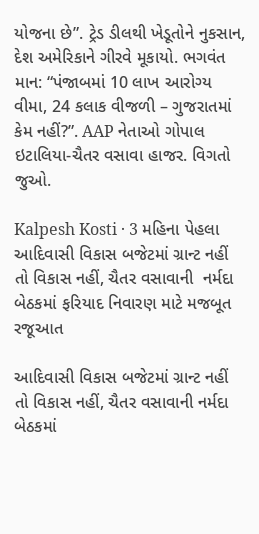યોજના છે”. ટ્રેડ ડીલથી ખેડૂતોને નુકસાન, દેશ અમેરિકાને ગીરવે મૂકાયો. ભગવંત માન: “પંજાબમાં 10 લાખ આરોગ્ય વીમા, 24 કલાક વીજળી – ગુજરાતમાં કેમ નહીં?”. AAP નેતાઓ ગોપાલ ઇટાલિયા-ચૈતર વસાવા હાજર. વિગતો જુઓ.

Kalpesh Kosti · 3 મહિના પેહલા
આદિવાસી વિકાસ બજેટમાં ગ્રાન્ટ નહીં તો વિકાસ નહીં, ચૈતર વસાવાની  નર્મદા બેઠકમાં ફરિયાદ નિવારણ માટે મજબૂત રજૂઆત

આદિવાસી વિકાસ બજેટમાં ગ્રાન્ટ નહીં તો વિકાસ નહીં, ચૈતર વસાવાની નર્મદા બેઠકમાં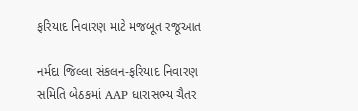ફરિયાદ નિવારણ માટે મજબૂત રજૂઆત

નર્મદા જિલ્લા સંકલન-ફરિયાદ નિવારણ સમિતિ બેઠકમાં AAP ધારાસભ્ય ચૈતર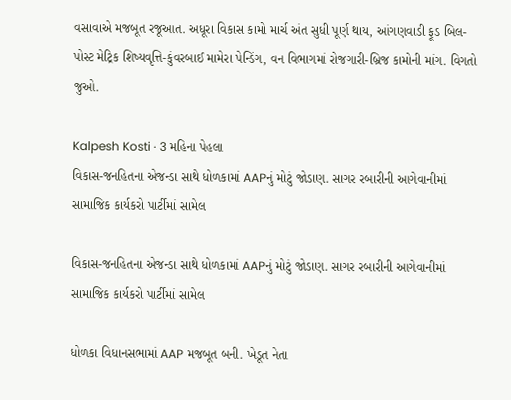વસાવાએ મજબૂત રજૂઆત. અધૂરા વિકાસ કામો માર્ચ અંત સુધી પૂર્ણ થાય, આંગણવાડી ફૂડ બિલ-પોસ્ટ મેટ્રિક શિષ્યવૃત્તિ-કુંવરબાઈ મામેરા પેન્ડિંગ, વન વિભાગમાં રોજગારી-બ્રિજ કામોની માંગ. વિગતો જુઓ.

Kalpesh Kosti · 3 મહિના પેહલા
વિકાસ-જનહિતના એજન્ડા સાથે ધોળકામાં AAPનું મોટું જોડાણ. સાગર રબારીની આગેવાનીમાં સામાજિક કાર્યકરો પાર્ટીમાં સામેલ

વિકાસ-જનહિતના એજન્ડા સાથે ધોળકામાં AAPનું મોટું જોડાણ. સાગર રબારીની આગેવાનીમાં સામાજિક કાર્યકરો પાર્ટીમાં સામેલ

ધોળકા વિધાનસભામાં AAP મજબૂત બની. ખેડૂત નેતા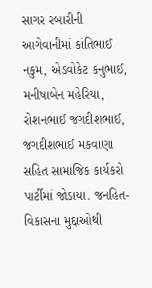સાગર રબારીની આગેવાનીમાં કાંતિભાઈ નકુમ, એડવોકેટ કનુભાઈ, મનીષાબેન મહેરિયા, રોશનભાઈ જગદીશભાઈ, જગદીશભાઈ મકવાણા સહિત સામાજિક કાર્યકરો પાર્ટીમાં જોડાયા. જનહિત-વિકાસના મુદ્દાઓથી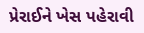પ્રેરાઈને ખેસ પહેરાવી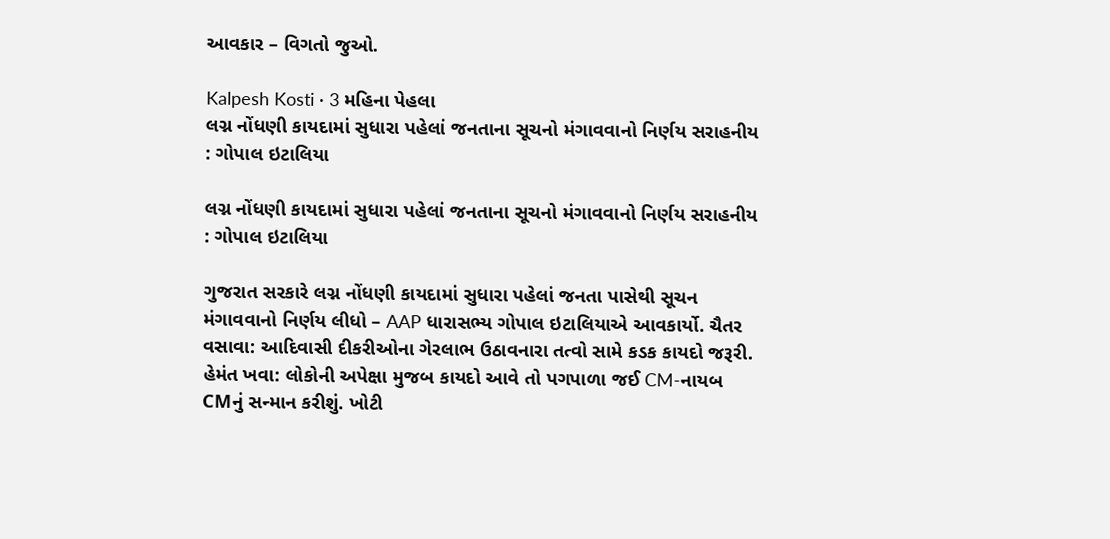આવકાર – વિગતો જુઓ.

Kalpesh Kosti · 3 મહિના પેહલા
લગ્ન નોંધણી કાયદામાં સુધારા પહેલાં જનતાના સૂચનો મંગાવવાનો નિર્ણય સરાહનીય : ગોપાલ ઇટાલિયા

લગ્ન નોંધણી કાયદામાં સુધારા પહેલાં જનતાના સૂચનો મંગાવવાનો નિર્ણય સરાહનીય : ગોપાલ ઇટાલિયા

ગુજરાત સરકારે લગ્ન નોંધણી કાયદામાં સુધારા પહેલાં જનતા પાસેથી સૂચન મંગાવવાનો નિર્ણય લીધો – AAP ધારાસભ્ય ગોપાલ ઇટાલિયાએ આવકાર્યો. ચૈતર વસાવા: આદિવાસી દીકરીઓના ગેરલાભ ઉઠાવનારા તત્વો સામે કડક કાયદો જરૂરી. હેમંત ખવા: લોકોની અપેક્ષા મુજબ કાયદો આવે તો પગપાળા જઈ CM-નાયબ CMનું સન્માન કરીશું. ખોટી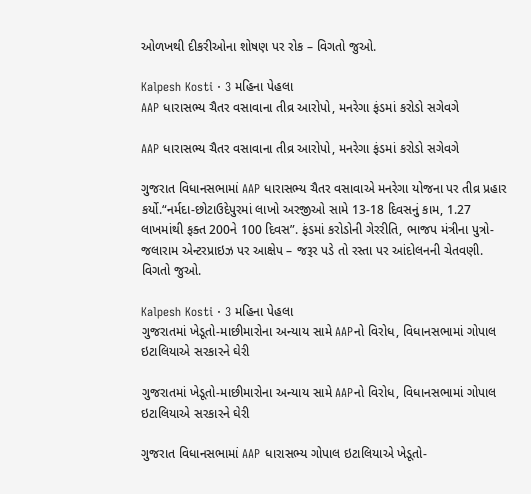ઓળખથી દીકરીઓના શોષણ પર રોક – વિગતો જુઓ.

Kalpesh Kosti · 3 મહિના પેહલા
AAP ધારાસભ્ય ચૈતર વસાવાના તીવ્ર આરોપો, મનરેગા ફંડમાં કરોડો સગેવગે

AAP ધારાસભ્ય ચૈતર વસાવાના તીવ્ર આરોપો, મનરેગા ફંડમાં કરોડો સગેવગે

ગુજરાત વિધાનસભામાં AAP ધારાસભ્ય ચૈતર વસાવાએ મનરેગા યોજના પર તીવ્ર પ્રહાર કર્યો.“નર્મદા-છોટાઉદેપુરમાં લાખો અરજીઓ સામે 13-18 દિવસનું કામ, 1.27 લાખમાંથી ફક્ત 200ને 100 દિવસ”. ફંડમાં કરોડોની ગેરરીતિ, ભાજપ મંત્રીના પુત્રો-જલારામ એન્ટરપ્રાઇઝ પર આક્ષેપ – જરૂર પડે તો રસ્તા પર આંદોલનની ચેતવણી. વિગતો જુઓ.

Kalpesh Kosti · 3 મહિના પેહલા
ગુજરાતમાં ખેડૂતો-માછીમારોના અન્યાય સામે AAPનો વિરોધ, વિધાનસભામાં ગોપાલ ઇટાલિયાએ સરકારને ઘેરી

ગુજરાતમાં ખેડૂતો-માછીમારોના અન્યાય સામે AAPનો વિરોધ, વિધાનસભામાં ગોપાલ ઇટાલિયાએ સરકારને ઘેરી

ગુજરાત વિધાનસભામાં AAP ધારાસભ્ય ગોપાલ ઇટાલિયાએ ખેડૂતો-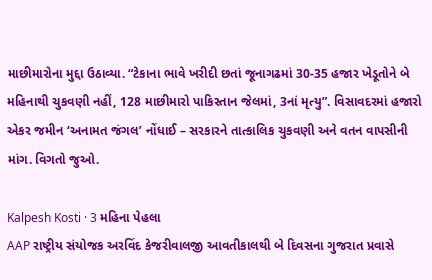માછીમારોના મુદ્દા ઉઠાવ્યા. “ટેકાના ભાવે ખરીદી છતાં જૂનાગઢમાં 30-35 હજાર ખેડૂતોને બે મહિનાથી ચુકવણી નહીં, 128 માછીમારો પાકિસ્તાન જેલમાં, 3નાં મૃત્યુ”. વિસાવદરમાં હજારો એકર જમીન ‘અનામત જંગલ’ નોંધાઈ – સરકારને તાત્કાલિક ચુકવણી અને વતન વાપસીની માંગ. વિગતો જુઓ.

Kalpesh Kosti · 3 મહિના પેહલા
AAP રાષ્ટ્રીય સંયોજક અરવિંદ કેજરીવાલજી આવતીકાલથી બે દિવસના ગુજરાત પ્રવાસે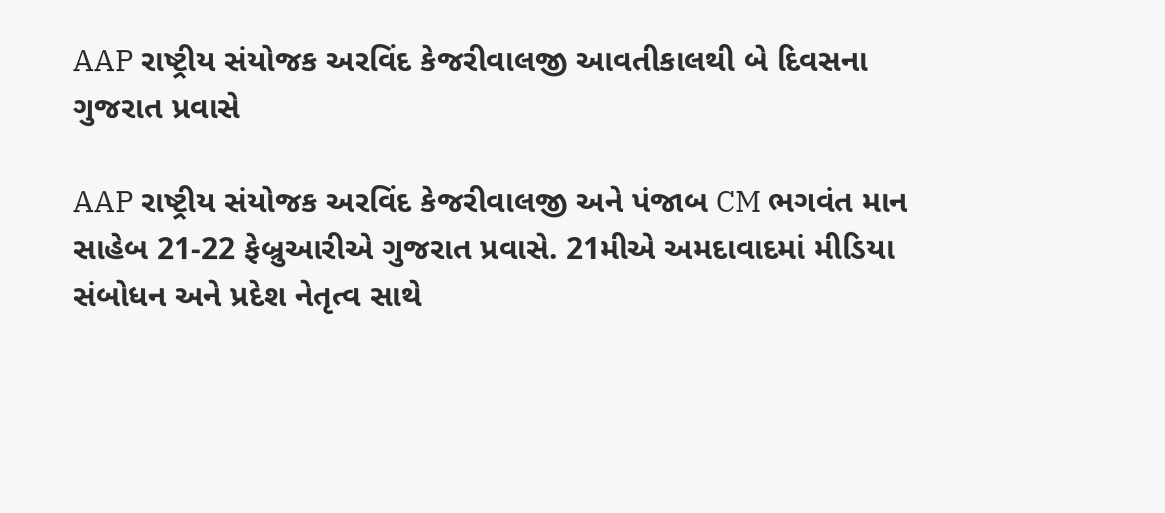AAP રાષ્ટ્રીય સંયોજક અરવિંદ કેજરીવાલજી આવતીકાલથી બે દિવસના ગુજરાત પ્રવાસે

AAP રાષ્ટ્રીય સંયોજક અરવિંદ કેજરીવાલજી અને પંજાબ CM ભગવંત માન સાહેબ 21-22 ફેબ્રુઆરીએ ગુજરાત પ્રવાસે. 21મીએ અમદાવાદમાં મીડિયા સંબોધન અને પ્રદેશ નેતૃત્વ સાથે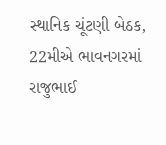સ્થાનિક ચૂંટણી બેઠક, 22મીએ ભાવનગરમાં રાજુભાઈ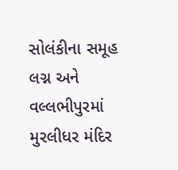સોલંકીના સમૂહ લગ્ન અને વલ્લભીપુરમાં મુરલીધર મંદિર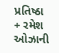પ્રતિષ્ઠા + રમેશ ઓઝાની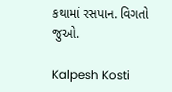કથામાં રસપાન. વિગતો જુઓ.

Kalpesh Kosti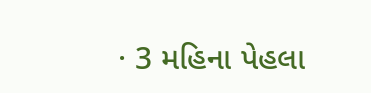· 3 મહિના પેહલા